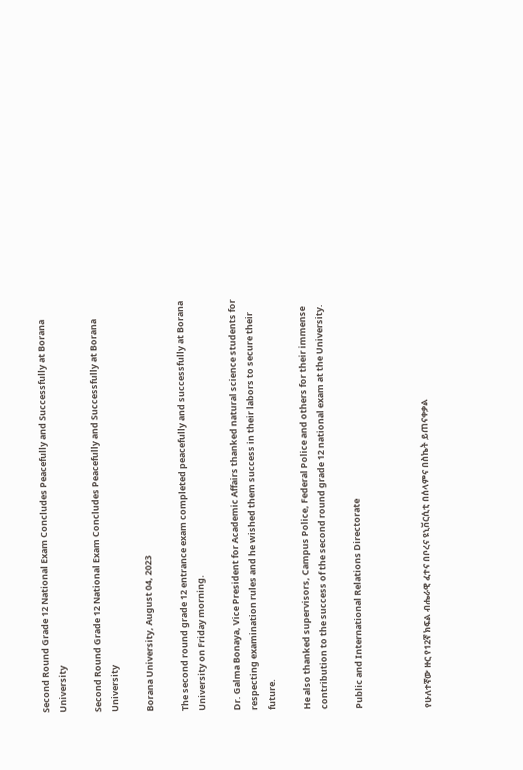Second Round Grade 12 National Exam Concludes Peacefully and Successfully at Borana University

Second Round Grade 12 National Exam Concludes Peacefully and Successfully at Borana University

Borana University, August 04, 2023

The second round grade 12 entrance exam completed peacefully and successfully at Borana University on Friday morning.

Dr. Galma Bonaya, Vice President for Academic Affairs thanked natural science students for respecting examination rules and he wished them success in their labors to secure their future.

He also thanked supervisors, Campus Police, Federal Police and others for their immense contribution to the success of the second round grade 12 national exam at the University.

Public and International Relations Directorate



የሁለተኛው ዙር የ12ኛ ክፍል ብሔራዊ ፈተና በቦረና ዩኒቨርሲቲ በሰላምና በስኬት ይጠናቀቃል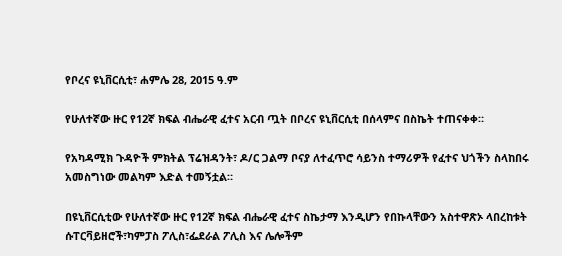የቦረና ዩኒቨርሲቲ፣ ሐምሌ 28, 2015 ዓ.ም

የሁለተኛው ዙር የ12ኛ ክፍል ብሔራዊ ፈተና አርብ ጧት በቦረና ዩኒቨርሲቲ በሰላምና በስኬት ተጠናቀቀ።

የአካዳሚክ ጉዳዮች ምክትል ፕሬዝዳንት፣ ዶ/ር ጋልማ ቦናያ ለተፈጥሮ ሳይንስ ተማሪዎች የፈተና ህጎችን ስላከበሩ አመስግነው መልካም እድል ተመኝቷል።

በዩኒቨርሲቲው የሁለተኛው ዙር የ12ኛ ክፍል ብሔራዊ ፈተና ስኬታማ እንዲሆን የበኩላቸውን አስተዋጽኦ ላበረከቱት ሱፐርቫይዘሮች፣ካምፓስ ፖሊስ፣ፌደራል ፖሊስ እና ሌሎችም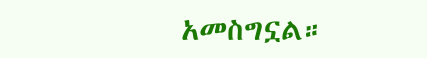አመስግኗል።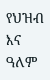የህዝብ እና ዓለም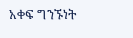አቀፍ ግንኙነት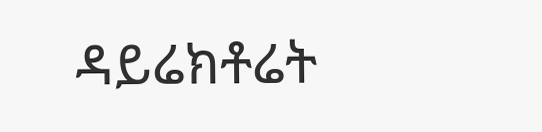ዳይሬክቶሬት